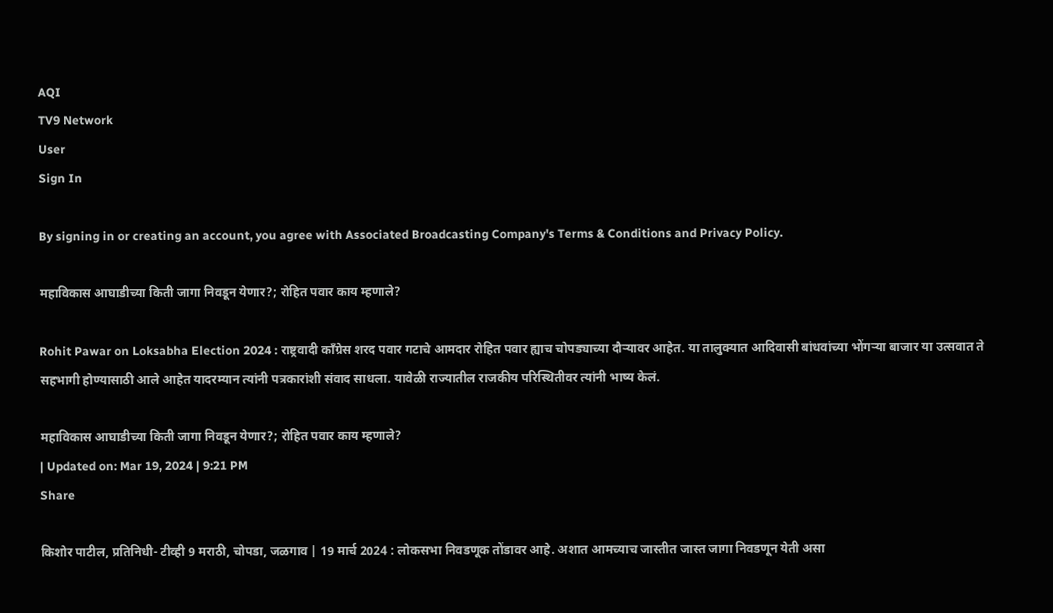AQI
TV9 Network
User
Sign In

By signing in or creating an account, you agree with Associated Broadcasting Company's Terms & Conditions and Privacy Policy.

महाविकास आघाडीच्या किती जागा निवडून येणार?; रोहित पवार काय म्हणाले?

Rohit Pawar on Loksabha Election 2024 : राष्ट्रवादी काँग्रेस शरद पवार गटाचे आमदार रोहित पवार ह्याच चोपड्याच्या दौऱ्यावर आहेत. या तालुक्यात आदिवासी बांधवांच्या भोंगर्‍या बाजार या उत्सवात ते सहभागी होण्यासाठी आले आहेत यादरम्यान त्यांनी पत्रकारांशी संवाद साधला. यावेळी राज्यातील राजकीय परिस्थितीवर त्यांनी भाष्य केलं.

महाविकास आघाडीच्या किती जागा निवडून येणार?; रोहित पवार काय म्हणाले?
| Updated on: Mar 19, 2024 | 9:21 PM
Share

किशोर पाटील, प्रतिनिधी- टीव्ही 9 मराठी, चोपडा, जळगाव | 19 मार्च 2024 : लोकसभा निवडणूक तोंडावर आहे. अशात आमच्याच जास्तीत जास्त जागा निवडणून येती असा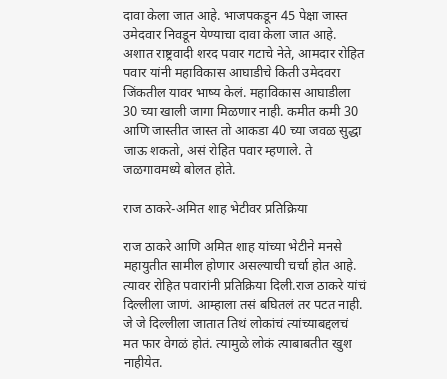दावा केला जात आहे. भाजपकडून 45 पेक्षा जास्त उमेदवार निवडून येण्याचा दावा केला जात आहे. अशात राष्ट्रवादी शरद पवार गटाचे नेते, आमदार रोहित पवार यांनी महाविकास आघाडीचे किती उमेदवरा जिंकतील यावर भाष्य केलं. महाविकास आघाडीला 30 च्या खाली जागा मिळणार नाही. कमीत कमी 30 आणि जास्तीत जास्त तो आकडा 40 च्या जवळ सुद्धा जाऊ शकतो, असं रोहित पवार म्हणाले. ते जळगावमध्ये बोलत होते.

राज ठाकरे-अमित शाह भेटीवर प्रतिक्रिया

राज ठाकरे आणि अमित शाह यांच्या भेटीने मनसे महायुतीत सामील होणार असल्याची चर्चा होत आहे. त्यावर रोहित पवारांनी प्रतिक्रिया दिली.राज ठाकरे यांचं दिल्लीला जाणं. आम्हाला तसं बघितलं तर पटत नाही. जे जे दिल्लीला जातात तिथं लोकांचं त्यांच्याबद्दलचं मत फार वेगळं होतं. त्यामुळे लोकं त्याबाबतीत खुश नाहीयेत.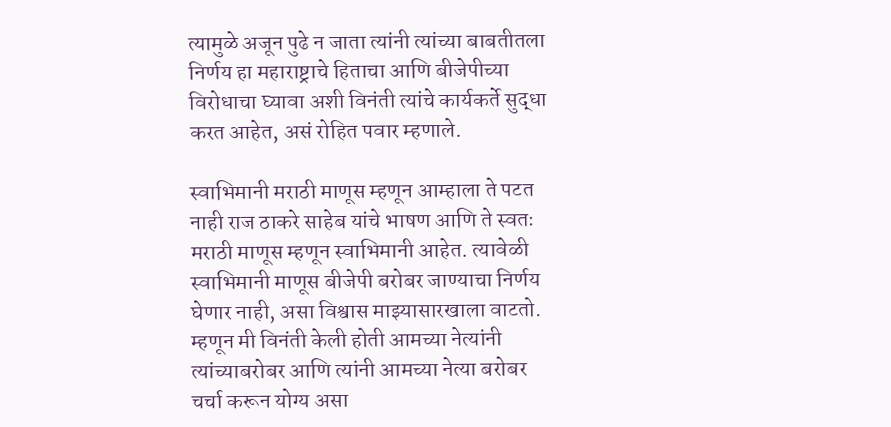त्यामुळे अजून पुढे न जाता त्यांनी त्यांच्या बाबतीतला निर्णय हा महाराष्ट्राचे हिताचा आणि बीजेपीच्या विरोधाचा घ्यावा अशी विनंती त्यांचे कार्यकर्ते सुद्धा करत आहेत, असं रोहित पवार म्हणाले.

स्वाभिमानी मराठी माणूस म्हणून आम्हाला ते पटत नाही राज ठाकरे साहेब यांचे भाषण आणि ते स्वतः मराठी माणूस म्हणून स्वाभिमानी आहेत. त्यावेळी स्वाभिमानी माणूस बीजेपी बरोबर जाण्याचा निर्णय घेणार नाही, असा विश्वास माझ्यासारखाला वाटतो. म्हणून मी विनंती केली होती आमच्या नेत्यांनी त्यांच्याबरोबर आणि त्यांनी आमच्या नेत्या बरोबर चर्चा करून योग्य असा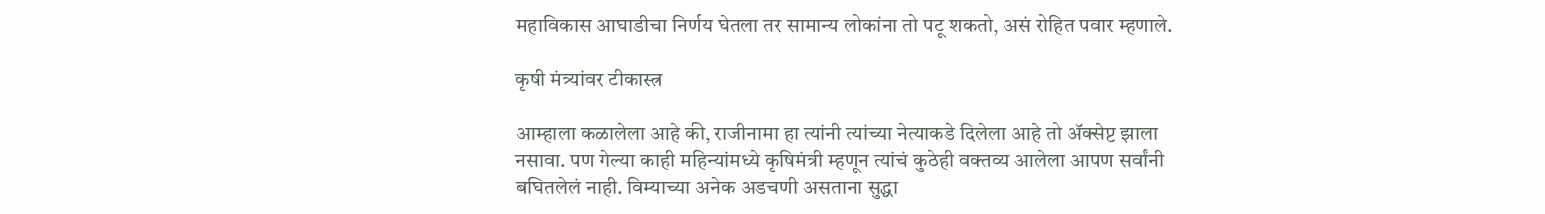महाविकास आघाडीचा निर्णय घेतला तर सामान्य लोकांना तो पटू शकतो, असं रोहित पवार म्हणाले.

कृषी मंत्र्यांवर टीकास्त्र

आम्हाला कळालेला आहे की, राजीनामा हा त्यांनी त्यांच्या नेत्याकडे दिलेला आहे तो ॲक्सेप्ट झाला नसावा. पण गेल्या काही महिन्यांमध्ये कृषिमंत्री म्हणून त्यांचं कुठेही वक्तव्य आलेला आपण सर्वांनी बघितलेलं नाही. विम्याच्या अनेक अडचणी असताना सुद्धा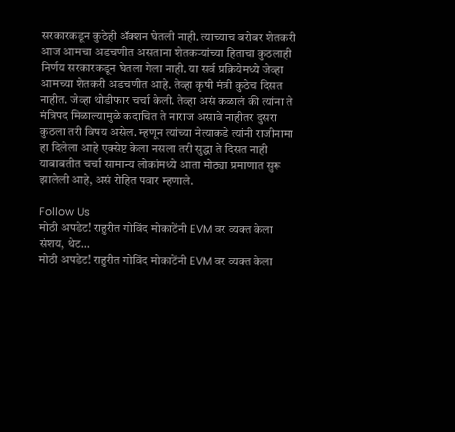सरकारकडून कुठेही ॲक्शन घेतली नाही. त्याच्याच बरोबर शेतकरी आज आमचा अडचणीत असताना शेतकऱ्यांच्या हिताचा कुठलाही निर्णय सरकारकडून घेतला गेला नाही. या सर्व प्रक्रियेमध्ये जेव्हा आमच्या शेतकरी अडचणीत आहे. तेव्हा कृषी मंत्री कुठेच दिसत नाहीत. जेव्हा थोडीफार चर्चा केली. तेव्हा असं कळालं की त्यांना ते मंत्रिपद मिळाल्यामुळे कदाचित ते नाराज असावे नाहीतर दुसरा कुठला तरी विषय असेल. म्हणून त्यांच्या नेत्याकडे त्यांनी राजीनामा हा दिलेला आहे एक्सेप्ट केला नसला तरी सुद्धा ते दिसत नाही याबाबतीत चर्चा सामान्य लोकांमध्ये आता मोठ्या प्रमाणात सुरू झालेली आहे, असं रोहित पवार म्हणाले.

Follow Us
मोठी अपडेट! राहुरीत गोविंद मोकाटेंनी EVM वर व्यक्त केला संशय, थेट...
मोठी अपडेट! राहुरीत गोविंद मोकाटेंनी EVM वर व्यक्त केला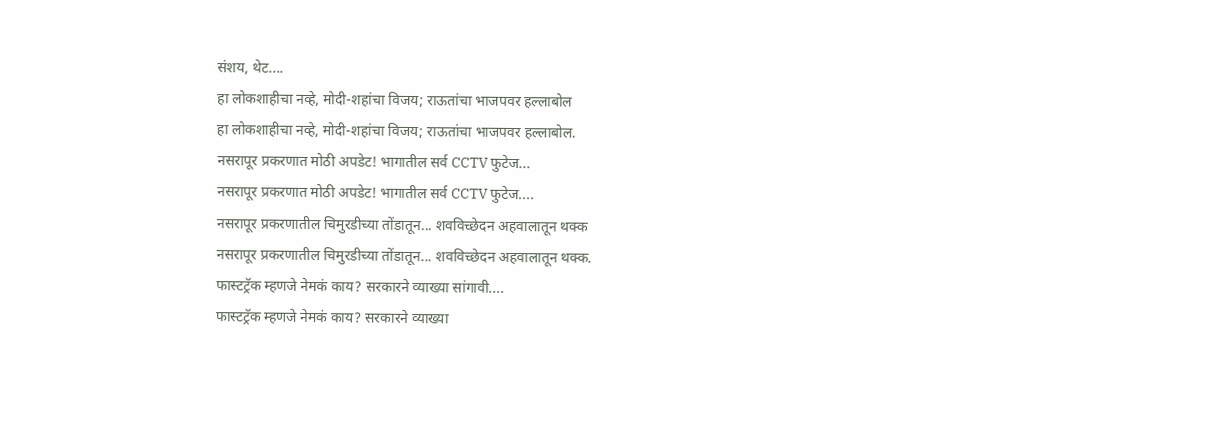संशय, थेट....
हा लोकशाहीचा नव्हे, मोदी-शहांचा विजय; राऊतांचा भाजपवर हल्लाबोल
हा लोकशाहीचा नव्हे, मोदी-शहांचा विजय; राऊतांचा भाजपवर हल्लाबोल.
नसरापूर प्रकरणात मोठी अपडेट! भागातील सर्व CCTV फुटेज...
नसरापूर प्रकरणात मोठी अपडेट! भागातील सर्व CCTV फुटेज....
नसरापूर प्रकरणातील चिमुरडीच्या तोंडातून... शवविच्छेदन अहवालातून थक्क
नसरापूर प्रकरणातील चिमुरडीच्या तोंडातून... शवविच्छेदन अहवालातून थक्क.
फास्टट्रॅक म्हणजे नेमकं काय? सरकारने व्याख्या सांगावी....
फास्टट्रॅक म्हणजे नेमकं काय? सरकारने व्याख्या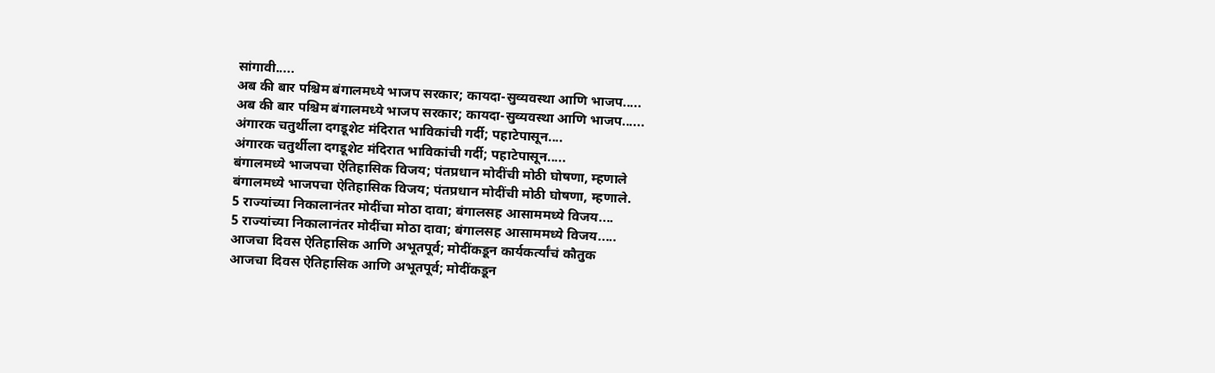सांगावी.....
अब की बार पश्चिम बंगालमध्ये भाजप सरकार; कायदा-सुव्यवस्था आणि भाजप.....
अब की बार पश्चिम बंगालमध्ये भाजप सरकार; कायदा-सुव्यवस्था आणि भाजप......
अंगारक चतुर्थीला दगडूशेट मंदिरात भाविकांची गर्दी; पहाटेपासून....
अंगारक चतुर्थीला दगडूशेट मंदिरात भाविकांची गर्दी; पहाटेपासून.....
बंगालमध्ये भाजपचा ऐतिहासिक विजय; पंतप्रधान मोदींची मोठी घोषणा, म्हणाले
बंगालमध्ये भाजपचा ऐतिहासिक विजय; पंतप्रधान मोदींची मोठी घोषणा, म्हणाले.
5 राज्यांच्या निकालानंतर मोदींचा मोठा दावा; बंगालसह आसाममध्ये विजय....
5 राज्यांच्या निकालानंतर मोदींचा मोठा दावा; बंगालसह आसाममध्ये विजय.....
आजचा दिवस ऐतिहासिक आणि अभूतपूर्व; मोदींकडून कार्यकर्त्यांचं कौतुक
आजचा दिवस ऐतिहासिक आणि अभूतपूर्व; मोदींकडून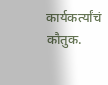कार्यकर्त्यांचं कौतुक.